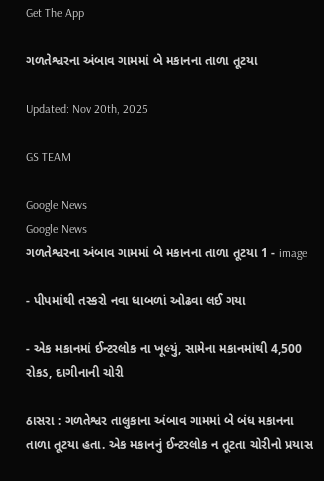Get The App

ગળતેશ્વરના અંબાવ ગામમાં બે મકાનના તાળા તૂટયા

Updated: Nov 20th, 2025

GS TEAM

Google News
Google News
ગળતેશ્વરના અંબાવ ગામમાં બે મકાનના તાળા તૂટયા 1 - image

- પીપમાંથી તસ્કરો નવા ધાબળાં ઓઢવા લઈ ગયા

- એક મકાનમાં ઈન્ટરલોક ના ખૂલ્યું, સામેના મકાનમાંથી 4,500 રોકડ, દાગીનાની ચોરી

ઠાસરા : ગળતેશ્વર તાલુકાના અંબાવ ગામમાં બે બંધ મકાનના તાળા તૂટયા હતા. એક મકાનનું ઈન્ટરલોક ન તૂટતા ચોરીનો પ્રયાસ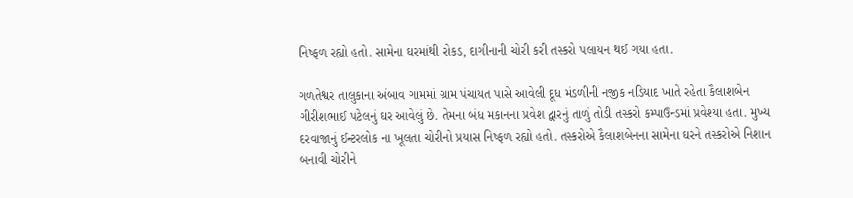નિષ્ફળ રહ્યો હતો. સામેના ઘરમાંથી રોકડ, દાગીનાની ચોરી કરી તસ્કરો પલાયન થઈ ગયા હતા.

ગળતેશ્વર તાલુકાના અંબાવ ગામમાં ગ્રામ પંચાયત પાસે આવેલી દૂધ મંડળીની નજીક નડિયાદ ખાતે રહેતા કૈલાશબેન ગીરીશભાઈ પટેલનું ઘર આવેલું છે. તેમના બંધ મકાનના પ્રવેશ દ્વારનું તાળું તોડી તસ્કરો કમ્પાઉન્ડમાં પ્રવેશ્યા હતા. મુખ્ય દરવાજાનું ઈન્ટરલોક ના ખૂલતા ચોરીનો પ્રયાસ નિષ્ફળ રહ્યો હતો. તસ્કરોએ કૈલાશબેનના સામેના ઘરને તસ્કરોએ નિશાન બનાવી ચોરીને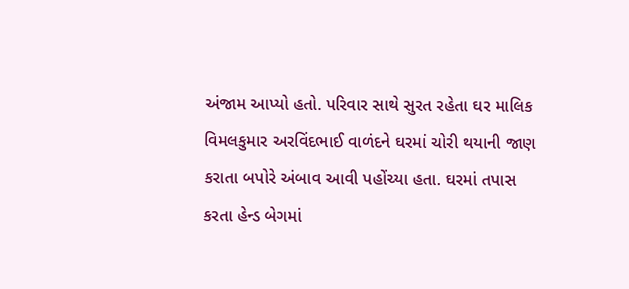અંજામ આપ્યો હતો. પરિવાર સાથે સુરત રહેતા ઘર માલિક વિમલકુમાર અરવિંદભાઈ વાળંદને ઘરમાં ચોરી થયાની જાણ કરાતા બપોરે અંબાવ આવી પહોંચ્યા હતા. ઘરમાં તપાસ કરતા હેન્ડ બેગમાં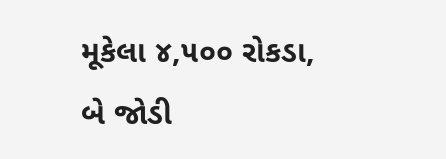મૂકેલા ૪,૫૦૦ રોકડા, બે જોડી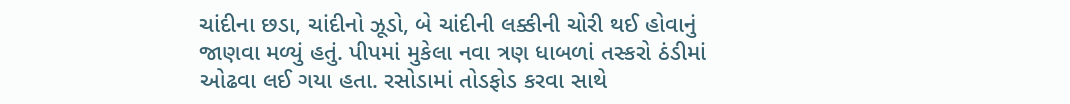ચાંદીના છડા, ચાંદીનો ઝૂડો, બે ચાંદીની લક્કીની ચોરી થઈ હોવાનું જાણવા મળ્યું હતું. પીપમાં મુકેલા નવા ત્રણ ધાબળાં તસ્કરો ઠંડીમાં ઓઢવા લઈ ગયા હતા. રસોડામાં તોડફોડ કરવા સાથે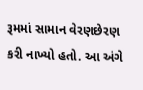રૂમમાં સામાન વેરણછેરણ કરી નાખ્યો હતો. આ અંગે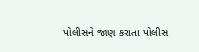પોલીસને જાણ કરાતા પોલીસ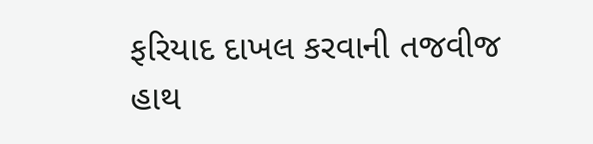ફરિયાદ દાખલ કરવાની તજવીજ હાથ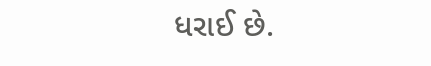ધરાઈ છે.